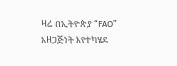ዛሬ በኢትዮጵያ “FAO” አዘጋጅነት እየተካሄደ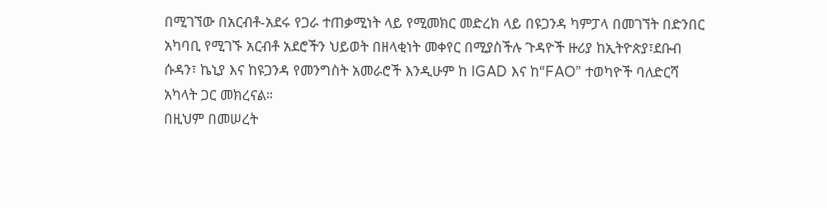በሚገኘው በአርብቶ-አደሩ የጋራ ተጠቃሚነት ላይ የሚመክር መድረክ ላይ በዩጋንዳ ካምፓላ በመገኘት በድንበር አካባቢ የሚገኙ አርብቶ አደሮችን ህይወት በዘላቂነት መቀየር በሚያስችሉ ጉዳዮች ዙሪያ ከኢትዮጵያ፣ደቡብ ሱዳን፣ ኬኒያ እና ከዩጋንዳ የመንግስት አመራሮች እንዲሁም ከ IGAD እና ከ“FAO” ተወካዮች ባለድርሻ አካላት ጋር መክረናል።
በዚህም በመሠረት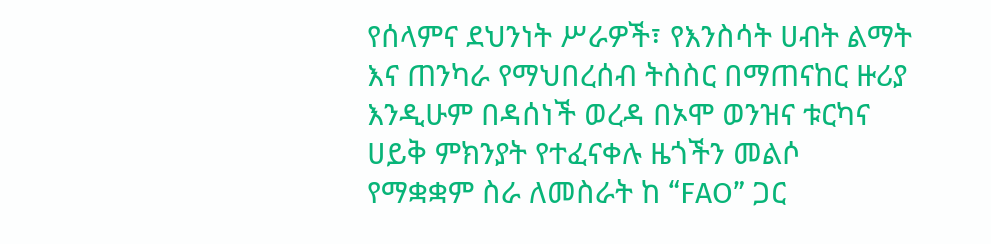የሰላምና ደህንነት ሥራዎች፣ የእንስሳት ሀብት ልማት እና ጠንካራ የማህበረሰብ ትስስር በማጠናከር ዙሪያ እንዲሁም በዳሰነች ወረዳ በኦሞ ወንዝና ቱርካና ሀይቅ ምክንያት የተፈናቀሉ ዜጎችን መልሶ የማቋቋም ስራ ለመስራት ከ “FAO” ጋር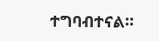ተግባብተናል።